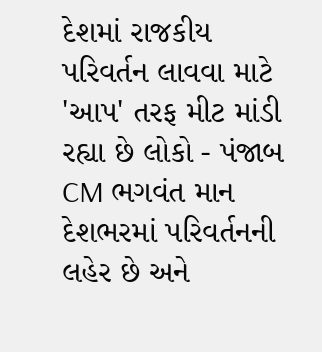દેશમાં રાજકીય પરિવર્તન લાવવા માટે 'આપ' તરફ મીટ માંડી રહ્યા છે લોકો - પંજાબ CM ભગવંત માન
દેશભરમાં પરિવર્તનની લહેર છે અને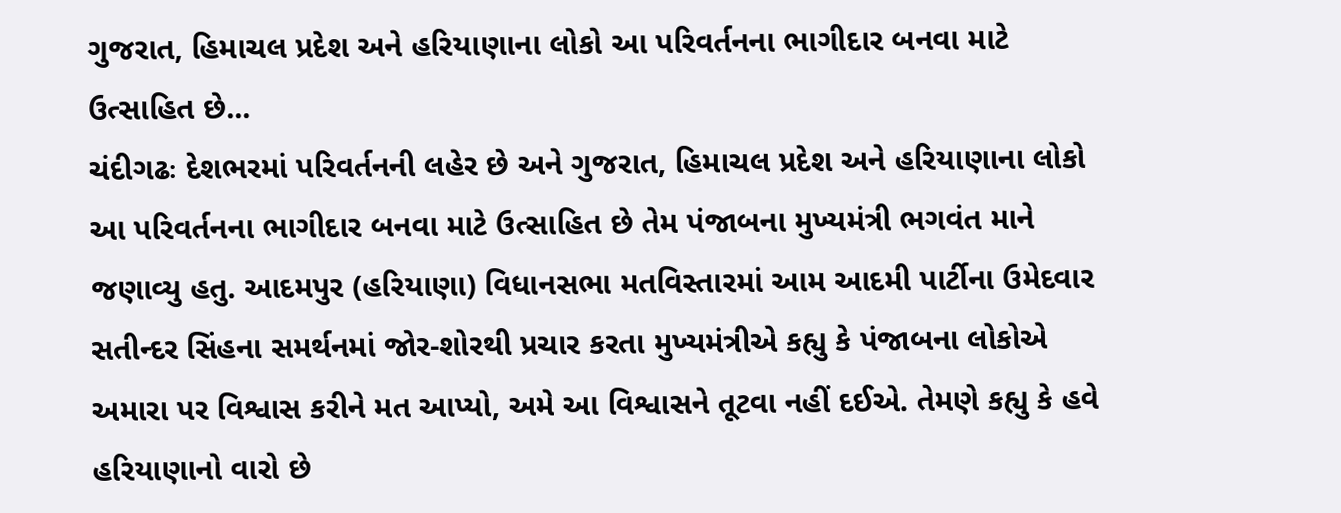ગુજરાત, હિમાચલ પ્રદેશ અને હરિયાણાના લોકો આ પરિવર્તનના ભાગીદાર બનવા માટે ઉત્સાહિત છે...
ચંદીગઢઃ દેશભરમાં પરિવર્તનની લહેર છે અને ગુજરાત, હિમાચલ પ્રદેશ અને હરિયાણાના લોકો આ પરિવર્તનના ભાગીદાર બનવા માટે ઉત્સાહિત છે તેમ પંજાબના મુખ્યમંત્રી ભગવંત માને જણાવ્યુ હતુ. આદમપુર (હરિયાણા) વિધાનસભા મતવિસ્તારમાં આમ આદમી પાર્ટીના ઉમેદવાર સતીન્દર સિંહના સમર્થનમાં જોર-શોરથી પ્રચાર કરતા મુખ્યમંત્રીએ કહ્યુ કે પંજાબના લોકોએ અમારા પર વિશ્વાસ કરીને મત આપ્યો, અમે આ વિશ્વાસને તૂટવા નહીં દઈએ. તેમણે કહ્યુ કે હવે હરિયાણાનો વારો છે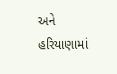અને હરિયાણામાં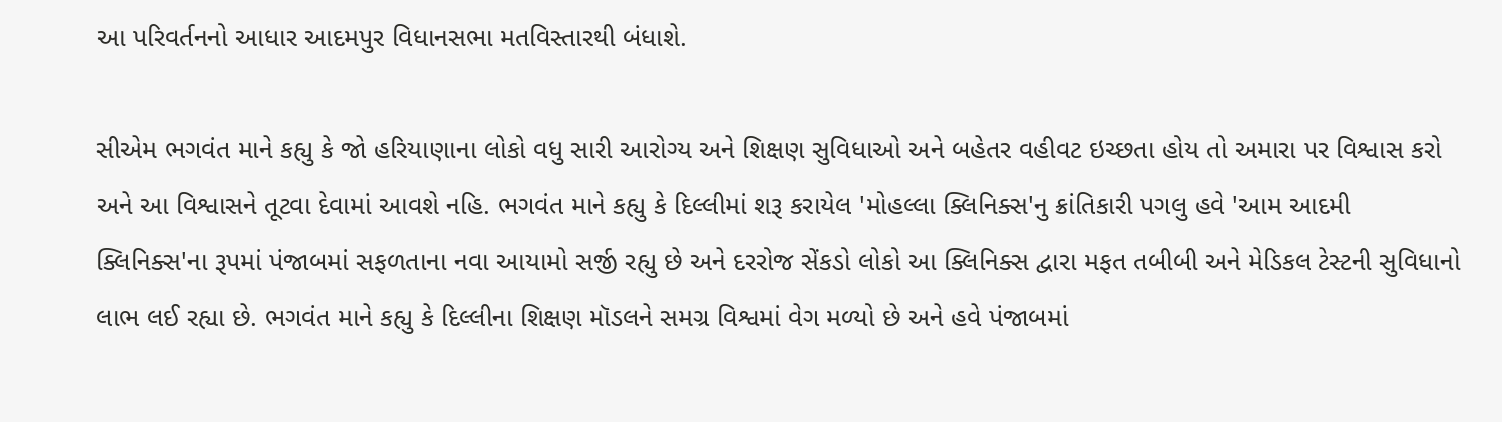આ પરિવર્તનનો આધાર આદમપુર વિધાનસભા મતવિસ્તારથી બંધાશે.

સીએમ ભગવંત માને કહ્યુ કે જો હરિયાણાના લોકો વધુ સારી આરોગ્ય અને શિક્ષણ સુવિધાઓ અને બહેતર વહીવટ ઇચ્છતા હોય તો અમારા પર વિશ્વાસ કરો અને આ વિશ્વાસને તૂટવા દેવામાં આવશે નહિ. ભગવંત માને કહ્યુ કે દિલ્લીમાં શરૂ કરાયેલ 'મોહલ્લા ક્લિનિક્સ'નુ ક્રાંતિકારી પગલુ હવે 'આમ આદમી ક્લિનિક્સ'ના રૂપમાં પંજાબમાં સફળતાના નવા આયામો સર્જી રહ્યુ છે અને દરરોજ સેંકડો લોકો આ ક્લિનિક્સ દ્વારા મફત તબીબી અને મેડિકલ ટેસ્ટની સુવિધાનો લાભ લઈ રહ્યા છે. ભગવંત માને કહ્યુ કે દિલ્લીના શિક્ષણ મૉડલને સમગ્ર વિશ્વમાં વેગ મળ્યો છે અને હવે પંજાબમાં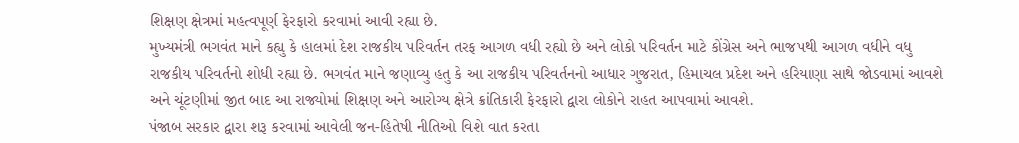શિક્ષણ ક્ષેત્રમાં મહત્વપૂર્ણ ફેરફારો કરવામાં આવી રહ્યા છે.
મુખ્યમંત્રી ભગવંત માને કહ્યુ કે હાલમાં દેશ રાજકીય પરિવર્તન તરફ આગળ વધી રહ્યો છે અને લોકો પરિવર્તન માટે કોંગ્રેસ અને ભાજપથી આગળ વધીને વધુ રાજકીય પરિવર્તનો શોધી રહ્યા છે. ભગવંત માને જણાવ્યુ હતુ કે આ રાજકીય પરિવર્તનનો આધાર ગુજરાત, હિમાચલ પ્રદેશ અને હરિયાણા સાથે જોડવામાં આવશે અને ચૂંટણીમાં જીત બાદ આ રાજ્યોમાં શિક્ષણ અને આરોગ્ય ક્ષેત્રે ક્રાંતિકારી ફેરફારો દ્વારા લોકોને રાહત આપવામાં આવશે.
પંજાબ સરકાર દ્વારા શરૂ કરવામાં આવેલી જન-હિતેષી નીતિઓ વિશે વાત કરતા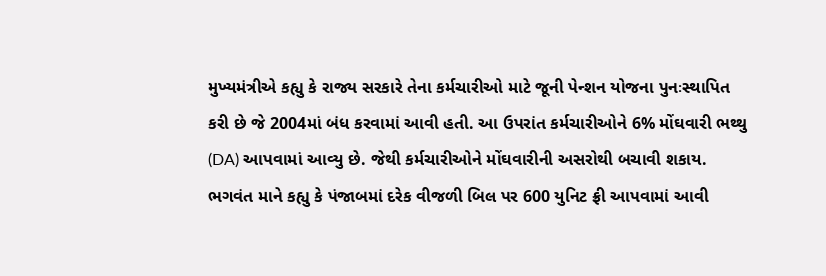મુખ્યમંત્રીએ કહ્યુ કે રાજ્ય સરકારે તેના કર્મચારીઓ માટે જૂની પેન્શન યોજના પુનઃસ્થાપિત કરી છે જે 2004માં બંધ કરવામાં આવી હતી. આ ઉપરાંત કર્મચારીઓને 6% મોંઘવારી ભથ્થુ (DA) આપવામાં આવ્યુ છે. જેથી કર્મચારીઓને મોંઘવારીની અસરોથી બચાવી શકાય. ભગવંત માને કહ્યુ કે પંજાબમાં દરેક વીજળી બિલ પર 600 યુનિટ ફ્રી આપવામાં આવી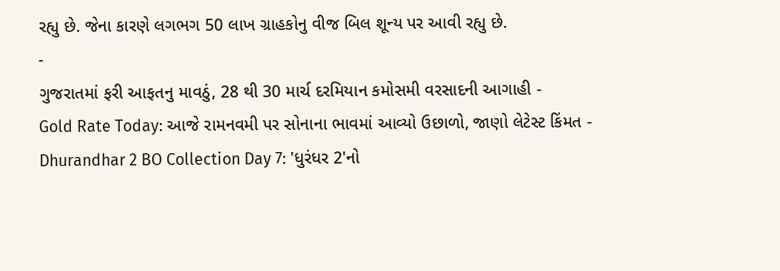રહ્યુ છે. જેના કારણે લગભગ 50 લાખ ગ્રાહકોનુ વીજ બિલ શૂન્ય પર આવી રહ્યુ છે.
-
ગુજરાતમાં ફરી આફતનુ માવઠું, 28 થી 30 માર્ચ દરમિયાન કમોસમી વરસાદની આગાહી -
Gold Rate Today: આજે રામનવમી પર સોનાના ભાવમાં આવ્યો ઉછાળો, જાણો લેટેસ્ટ કિંમત -
Dhurandhar 2 BO Collection Day 7: 'ધુરંધર 2'નો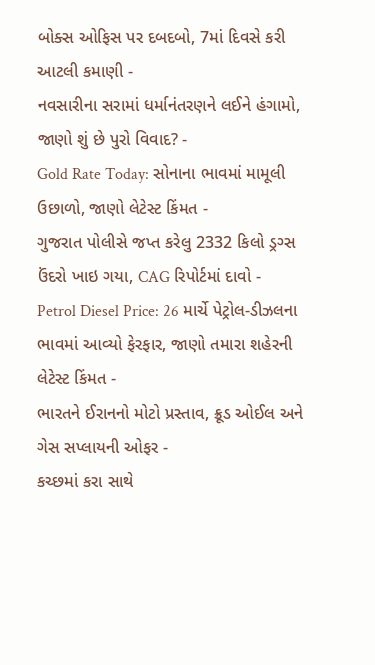બોક્સ ઓફિસ પર દબદબો, 7માં દિવસે કરી આટલી કમાણી -
નવસારીના સરામાં ધર્માનંતરણને લઈને હંગામો, જાણો શું છે પુરો વિવાદ? -
Gold Rate Today: સોનાના ભાવમાં મામૂલી ઉછાળો, જાણો લેટેસ્ટ કિંમત -
ગુજરાત પોલીસે જપ્ત કરેલુ 2332 કિલો ડ્રગ્સ ઉંદરો ખાઇ ગયા, CAG રિપોર્ટમાં દાવો -
Petrol Diesel Price: 26 માર્ચે પેટ્રોલ-ડીઝલના ભાવમાં આવ્યો ફેરફાર, જાણો તમારા શહેરની લેટેસ્ટ કિંમત -
ભારતને ઈરાનનો મોટો પ્રસ્તાવ, ક્રૂડ ઓઈલ અને ગેસ સપ્લાયની ઓફર -
કચ્છમાં કરા સાથે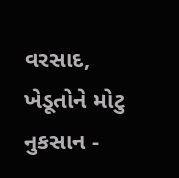વરસાદ, ખેડૂતોને મોટુ નુકસાન -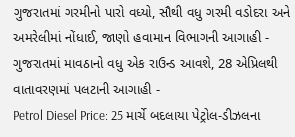ગુજરાતમાં ગરમીનો પારો વધ્યો, સૌથી વધુ ગરમી વડોદરા અને અમરેલીમાં નોંધાઈ, જાણો હવામાન વિભાગની આગાહી -
ગુજરાતમાં માવઠાનો વધુ એક રાઉન્ડ આવશે, 28 એપ્રિલથી વાતાવરણમાં પલટાની આગાહી -
Petrol Diesel Price: 25 માર્ચે બદલાયા પેટ્રોલ-ડીઝલના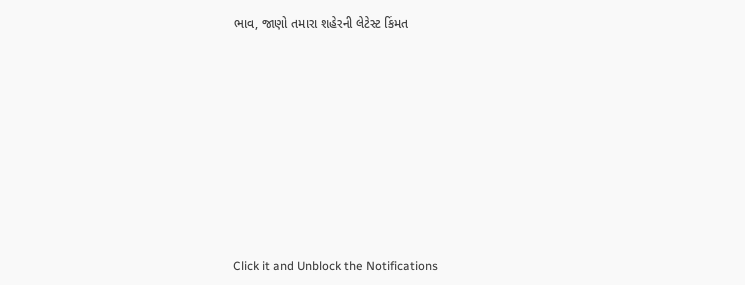ભાવ, જાણો તમારા શહેરની લેટેસ્ટ કિંમત










Click it and Unblock the Notifications